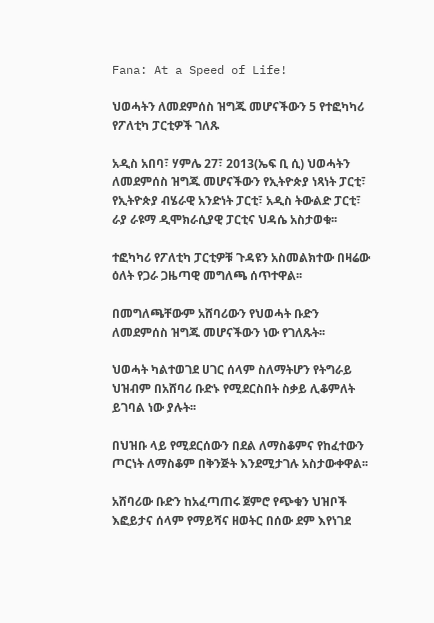Fana: At a Speed of Life!

ህወሓትን ለመደምሰስ ዝግጁ መሆናችውን 5 የተፎካካሪ የፖለቲካ ፓርቲዎች ገለጹ

አዲስ አበባ፣ ሃምሌ 27፣ 2013(ኤፍ ቢ ሲ) ህወሓትን ለመደምሰስ ዝግጁ መሆናችውን የኢትዮጵያ ነጻነት ፓርቲ፣ የኢትዮጵያ ብሄራዊ አንድነት ፓርቲ፣ አዲስ ትውልድ ፓርቲ፣ ራያ ራዩማ ዲሞክራሲያዊ ፓርቲና ህዳሴ አስታወቁ፡፡

ተፎካካሪ የፖለቲካ ፓርቲዎቹ ጉዳዩን አስመልክተው በዛሬው ዕለት የጋራ ጋዜጣዊ መግለጫ ሰጥተዋል፡፡

በመግለጫቸውም አሸባሪውን የህወሓት ቡድን ለመደምሰስ ዝግጁ መሆናችውን ነው የገለጹት፡፡

ህወሓት ካልተወገደ ሀገር ሰላም ስለማትሆን የትግራይ ህዝብም በአሸባሪ ቡድኑ የሚደርስበት ስቃይ ሊቆምለት ይገባል ነው ያሉት፡፡

በህዝቡ ላይ የሚደርሰውን በደል ለማስቆምና የከፈተውን ጦርነት ለማስቆም በቅንጅት እንደሚታገሉ አስታውቀዋል፡፡

አሸባሪው ቡድን ከአፈጣጠሩ ጀምሮ የጭቁን ህዝቦች እፎይታና ሰላም የማይሻና ዘወትር በሰው ደም እየነገደ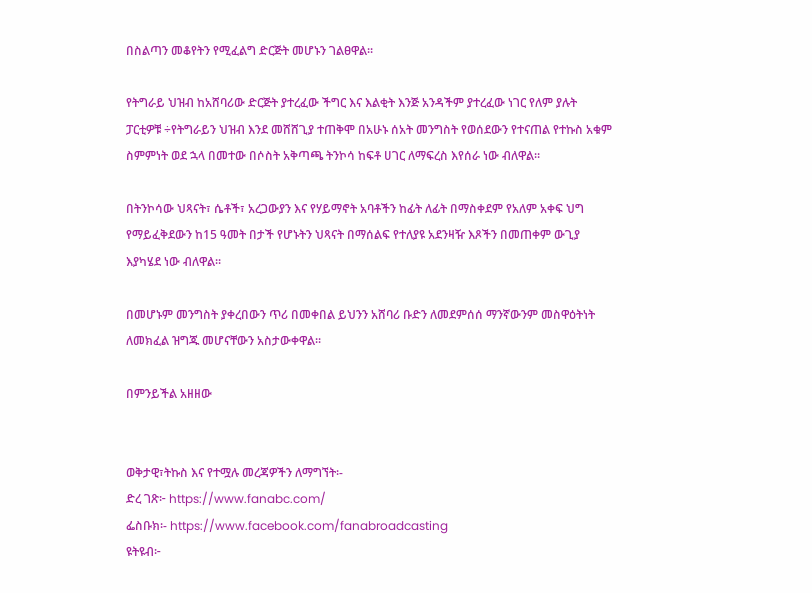በስልጣን መቆየትን የሚፈልግ ድርጅት መሆኑን ገልፀዋል፡፡

የትግራይ ህዝብ ከአሸባሪው ድርጅት ያተረፈው ችግር እና እልቂት እንጅ አንዳችም ያተረፈው ነገር የለም ያሉት ፓርቲዎቹ ÷የትግራይን ህዝብ እንደ መሸሸጊያ ተጠቅሞ በአሁኑ ሰአት መንግስት የወሰደውን የተናጠል የተኩስ አቁም ስምምነት ወደ ኋላ በመተው በሶስት አቅጣጫ ትንኮሳ ከፍቶ ሀገር ለማፍረስ እየሰራ ነው ብለዋል።

በትንኮሳው ህጻናት፣ ሴቶች፣ አረጋውያን እና የሃይማኖት አባቶችን ከፊት ለፊት በማስቀደም የአለም አቀፍ ህግ የማይፈቅደውን ከ15 ዓመት በታች የሆኑትን ህጻናት በማሰልፍ የተለያዩ አደንዛዥ እጾችን በመጠቀም ውጊያ እያካሄደ ነው ብለዋል፡፡

በመሆኑም መንግስት ያቀረበውን ጥሪ በመቀበል ይህንን አሸባሪ ቡድን ለመደምሰሰ ማንኛውንም መስዋዕትነት ለመክፈል ዝግጁ መሆናቸውን አስታውቀዋል፡፡

በምንይችል አዘዘው


ወቅታዊ፣ትኩስ እና የተሟሉ መረጃዎችን ለማግኘት፡-
ድረ ገጽ፦ https://www.fanabc.com/
ፌስቡክ፡- https://www.facebook.com/fanabroadcasting
ዩትዩብ፦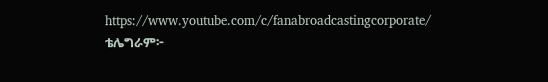https://www.youtube.com/c/fanabroadcastingcorporate/
ቴሌግራም፦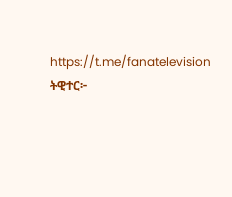https://t.me/fanatelevision
ትዊተር፦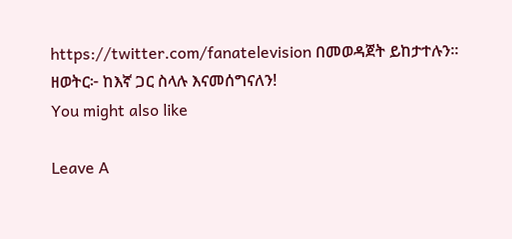https://twitter.com/fanatelevision በመወዳጀት ይከታተሉን፡፡
ዘወትር፦ ከእኛ ጋር ስላሉ እናመሰግናለን!
You might also like

Leave A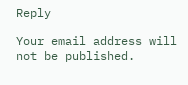Reply

Your email address will not be published.